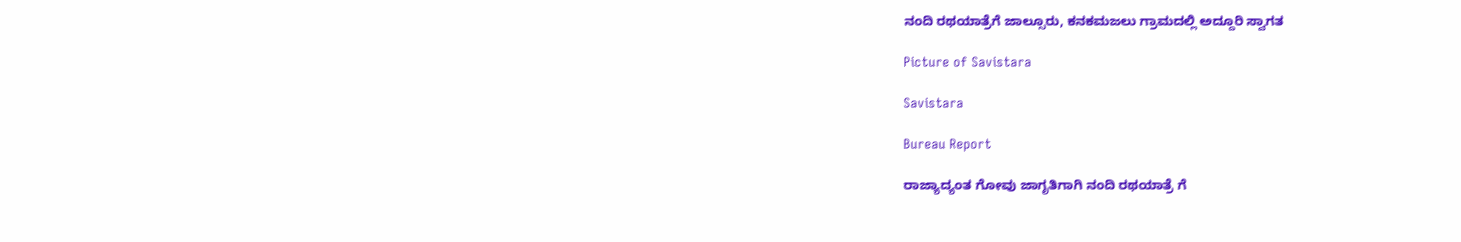ನಂದಿ ರಥಯಾತ್ರೆಗೆ ಜಾಲ್ಸೂರು, ಕನಕಮಜಲು ಗ್ರಾಮದಲ್ಲಿ ಅದ್ದೂರಿ ಸ್ವಾಗತ

Picture of Savistara

Savistara

Bureau Report

ರಾಜ್ಯಾದ್ಯಂತ ಗೋವು ಜಾಗೃತಿಗಾಗಿ ನಂದಿ ರಥಯಾತ್ರೆ ಗೆ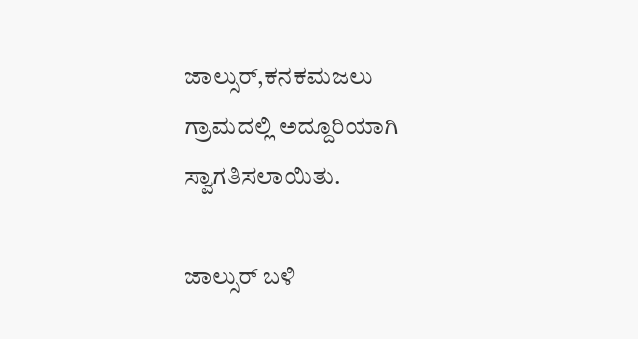ಜಾಲ್ಸುರ್,ಕನಕಮಜಲು ಗ್ರಾಮದಲ್ಲಿ ಅದ್ದೂರಿಯಾಗಿ ಸ್ವಾಗತಿಸಲಾಯಿತು.

ಜಾಲ್ಸುರ್ ಬಳಿ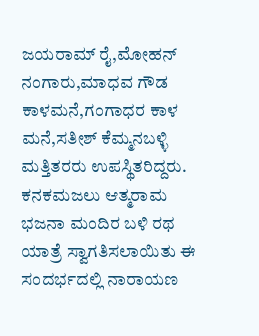ಜಯರಾಮ್ ರೈ,ಮೋಹನ್ ನಂಗಾರು,ಮಾಧವ ಗೌಡ ಕಾಳಮನೆ,ಗಂಗಾಧರ ಕಾಳ ಮನೆ,ಸತೀಶ್ ಕೆಮ್ಮನಬಳ್ಳಿ ಮತ್ತಿತರರು ಉಪಸ್ಥಿತರಿದ್ದರು. ಕನಕಮಜಲು ಆತ್ಮರಾಮ ಭಜನಾ ಮಂದಿರ ಬಳಿ ರಥ ಯಾತ್ರೆ ಸ್ವಾಗತಿಸಲಾಯಿತು ಈ ಸಂದರ್ಭದಲ್ಲಿ ನಾರಾಯಣ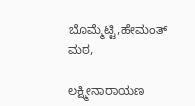ಬೊಮ್ಮೆಟ್ಟಿ,ಹೇಮಂತ್ ಮಠ,

ಲಕ್ಷ್ಮೀನಾರಾಯಣ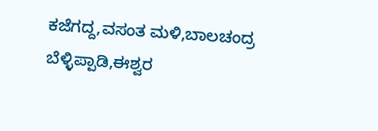ಕಜೆಗದ್ದ,ವಸಂತ ಮಳಿ,ಬಾಲಚಂದ್ರ ಬೆಳ್ಳಿಪ್ಪಾಡಿ,ಈಶ್ವರ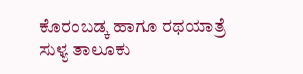ಕೊರಂಬಡ್ಕ ಹಾಗೂ ರಥಯಾತ್ರೆ ಸುಳ್ಯ ತಾಲೂಕು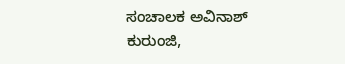ಸಂಚಾಲಕ ಅವಿನಾಶ್ ಕುರುಂಜಿ,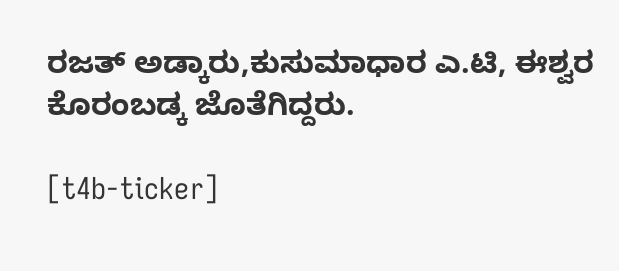ರಜತ್ ಅಡ್ಕಾರು,ಕುಸುಮಾಧಾರ ಎ.ಟಿ, ಈಶ್ವರ ಕೊರಂಬಡ್ಕ ಜೊತೆಗಿದ್ದರು.

[t4b-ticker]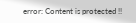error: Content is protected !!